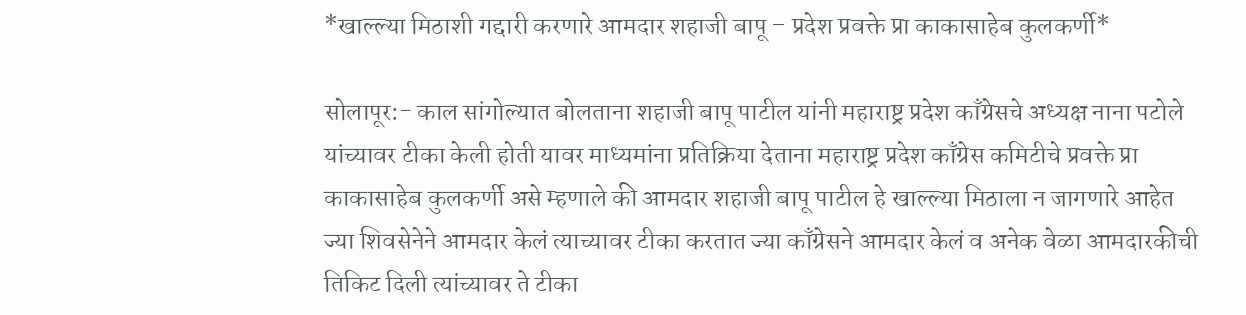*खाल्ल्या मिठाशी गद्दारी करणारे आमदार शहाजी बापू – प्रदेश प्रवक्ते प्रा काकासाहेब कुलकर्णी*

सोलापूर:- काल सांगोल्यात बोलताना शहाजी बापू पाटील यांनी महाराष्ट्र प्रदेश काँग्रेसचे अध्यक्ष नाना पटोले यांच्यावर टीका केली होती यावर माध्यमांना प्रतिक्रिया देताना महाराष्ट्र प्रदेश काँग्रेस कमिटीचे प्रवक्ते प्रा काकासाहेब कुलकर्णी असे म्हणाले की आमदार शहाजी बापू पाटील हे खाल्ल्या मिठाला न जागणारे आहेत ज्या शिवसेनेने आमदार केलं त्याच्यावर टीका करतात ज्या काँग्रेसने आमदार केलं व अनेक वेळा आमदारकीची तिकिट दिली त्यांच्यावर ते टीका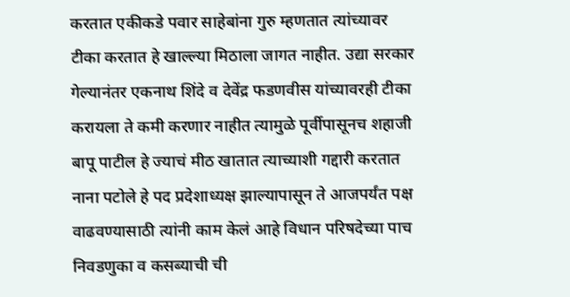करतात एकीकडे पवार साहेबांना गुरु म्हणतात त्यांच्यावर टीका करतात हे खाल्ल्या मिठाला जागत नाहीत. उद्या सरकार गेल्यानंतर एकनाथ शिंदे व देवेंद्र फडणवीस यांच्यावरही टीका करायला ते कमी करणार नाहीत त्यामुळे पूर्वीपासूनच शहाजी बापू पाटील हे ज्याचं मीठ खातात त्याच्याशी गद्दारी करतात नाना पटोले हे पद प्रदेशाध्यक्ष झाल्यापासून ते आजपर्यंत पक्ष वाढवण्यासाठी त्यांनी काम केलं आहे विधान परिषदेच्या पाच निवडणुका व कसब्याची ची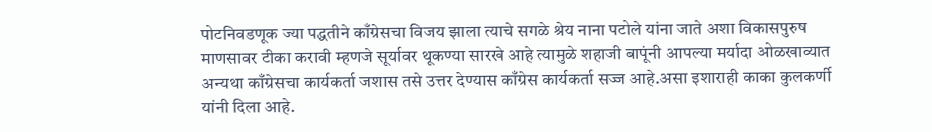पोटनिवडणूक ज्या पद्धतीने काँग्रेसचा विजय झाला त्याचे सगळे श्रेय नाना पटोले यांना जाते अशा विकासपुरुष माणसावर टीका करावी म्हणजे सूर्यावर थूकण्या सारखे आहे त्यामुळे शहाजी बापूंनी आपल्या मर्यादा ओळखाव्यात अन्यथा काँग्रेसचा कार्यकर्ता जशास तसे उत्तर देण्यास काँग्रेस कार्यकर्ता सज्ज आहे.असा इशाराही काका कुलकर्णी यांनी दिला आहे.